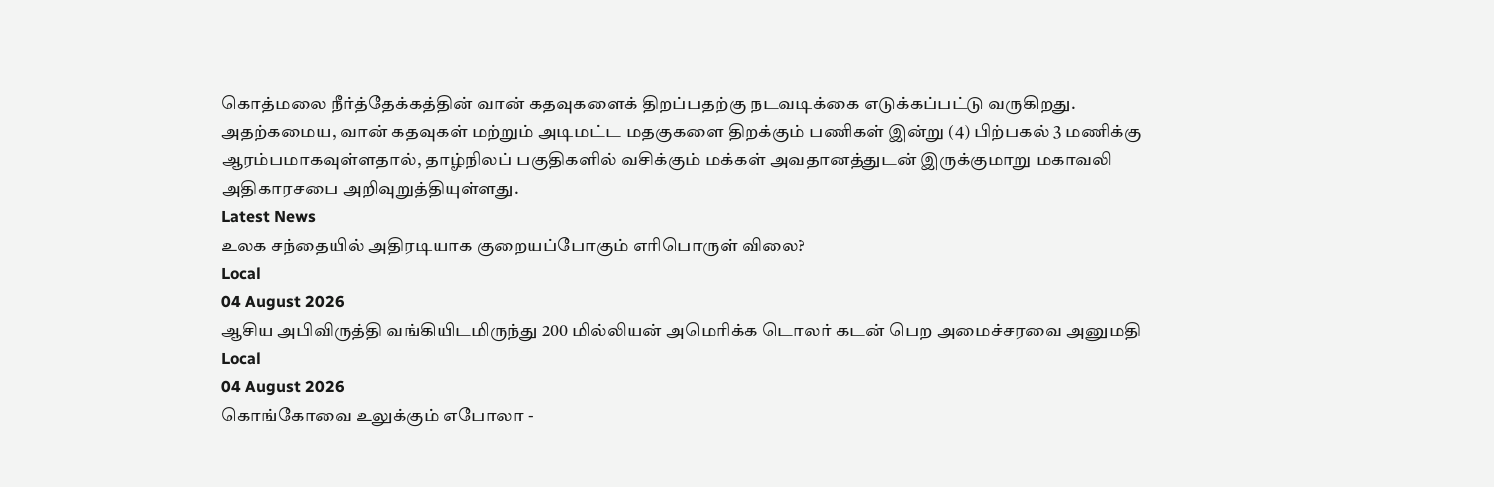கொத்மலை நீர்த்தேக்கத்தின் வான் கதவுகளைக் திறப்பதற்கு நடவடிக்கை எடுக்கப்பட்டு வருகிறது.
அதற்கமைய, வான் கதவுகள் மற்றும் அடிமட்ட மதகுகளை திறக்கும் பணிகள் இன்று (4) பிற்பகல் 3 மணிக்கு ஆரம்பமாகவுள்ளதால், தாழ்நிலப் பகுதிகளில் வசிக்கும் மக்கள் அவதானத்துடன் இருக்குமாறு மகாவலி அதிகாரசபை அறிவுறுத்தியுள்ளது.
Latest News
உலக சந்தையில் அதிரடியாக குறையப்போகும் எரிபொருள் விலை?
Local
04 August 2026
ஆசிய அபிவிருத்தி வங்கியிடமிருந்து 200 மில்லியன் அமெரிக்க டொலர் கடன் பெற அமைச்சரவை அனுமதி
Local
04 August 2026
கொங்கோவை உலுக்கும் எபோலா -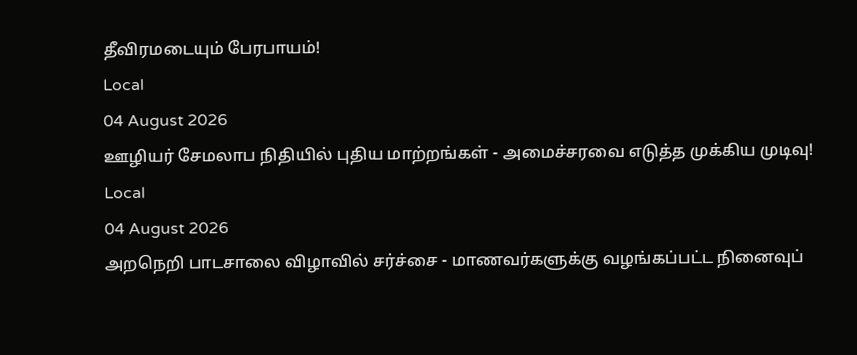தீவிரமடையும் பேரபாயம்!
Local
04 August 2026
ஊழியர் சேமலாப நிதியில் புதிய மாற்றங்கள் - அமைச்சரவை எடுத்த முக்கிய முடிவு!
Local
04 August 2026
அறநெறி பாடசாலை விழாவில் சர்ச்சை - மாணவர்களுக்கு வழங்கப்பட்ட நினைவுப்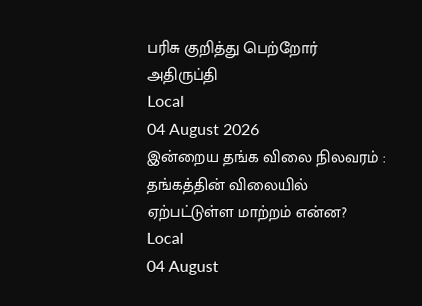பரிசு குறித்து பெற்றோர் அதிருப்தி
Local
04 August 2026
இன்றைய தங்க விலை நிலவரம் : தங்கத்தின் விலையில் ஏற்பட்டுள்ள மாற்றம் என்ன?
Local
04 August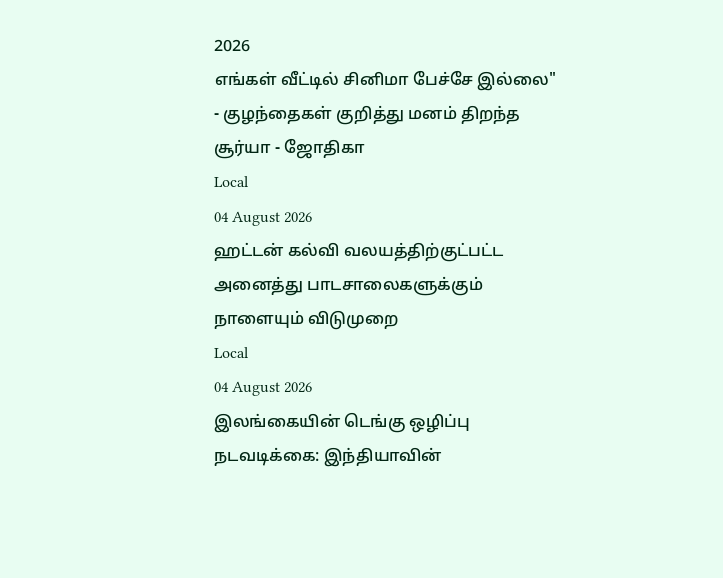2026
எங்கள் வீட்டில் சினிமா பேச்சே இல்லை" - குழந்தைகள் குறித்து மனம் திறந்த சூர்யா - ஜோதிகா
Local
04 August 2026
ஹட்டன் கல்வி வலயத்திற்குட்பட்ட அனைத்து பாடசாலைகளுக்கும் நாளையும் விடுமுறை
Local
04 August 2026
இலங்கையின் டெங்கு ஒழிப்பு நடவடிக்கை: இந்தியாவின்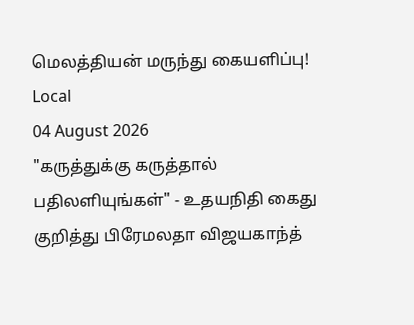மெலத்தியன் மருந்து கையளிப்பு!
Local
04 August 2026
"கருத்துக்கு கருத்தால் பதிலளியுங்கள்" - உதயநிதி கைது குறித்து பிரேமலதா விஜயகாந்த்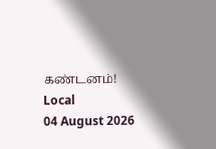கண்டனம்!
Local
04 August 2026